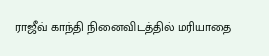ராஜீவ் காந்தி நினைவிடத்தில் மரியாதை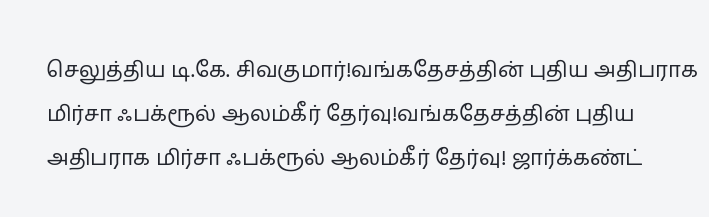செலுத்திய டி.கே. சிவகுமார்!வங்கதேசத்தின் புதிய அதிபராக மிர்சா ஃபக்ரூல் ஆலம்கீர் தேர்வு!வங்கதேசத்தின் புதிய அதிபராக மிர்சா ஃபக்ரூல் ஆலம்கீர் தேர்வு! ஜார்க்கண்ட்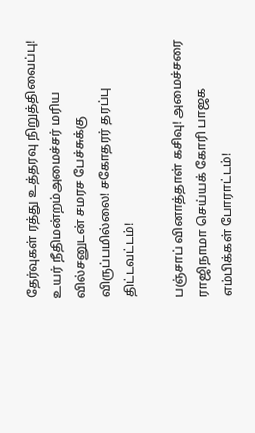தேர்வுகள் ரத்து உத்தரவு நிறுத்திவைப்பு! உயர் நீதிமன்றம்அமைச்சர் மரிய வில்சனுடன் சமரச பேச்சுக்கு விருப்பமில்லை! சகோதரர் தரப்பு திட்டவட்டம்!

பஞ்சாப் வினாத்தாள் கசிவு! அமைச்சரை ராஜிநாமா செய்யக் கோரி பாஜக எம்பிக்கள் போராட்டம்!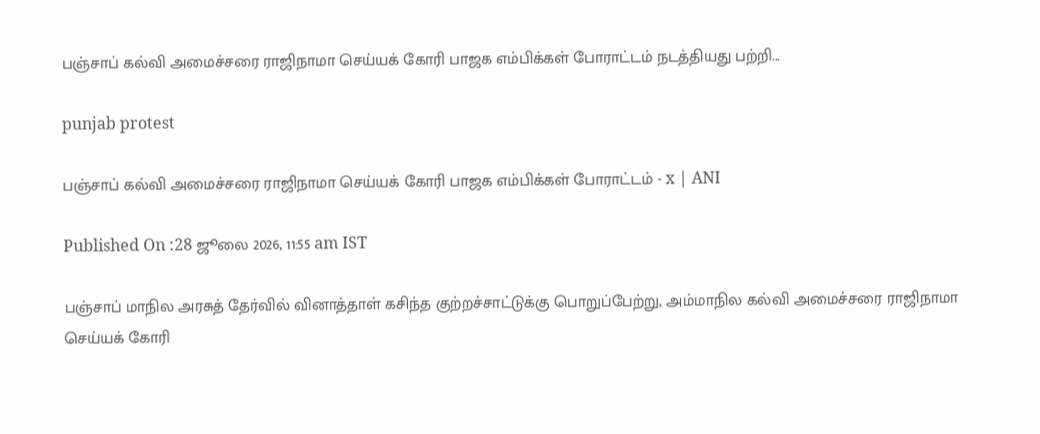பஞ்சாப் கல்வி அமைச்சரை ராஜிநாமா செய்யக் கோரி பாஜக எம்பிக்கள் போராட்டம் நடத்தியது பற்றி...

punjab protest

பஞ்சாப் கல்வி அமைச்சரை ராஜிநாமா செய்யக் கோரி பாஜக எம்பிக்கள் போராட்டம் - x | ANI

Published On :28 ஜூலை 2026, 11:55 am IST

பஞ்சாப் மாநில அரசுத் தேர்வில் வினாத்தாள் கசிந்த குற்றச்சாட்டுக்கு பொறுப்பேற்று, அம்மாநில கல்வி அமைச்சரை ராஜிநாமா செய்யக் கோரி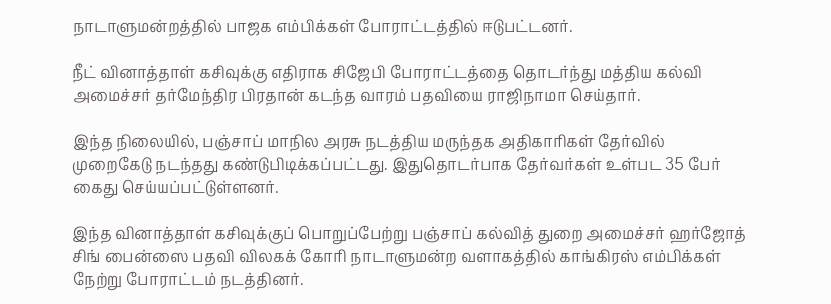நாடாளுமன்றத்தில் பாஜக எம்பிக்கள் போராட்டத்தில் ஈடுபட்டனர்.

நீட் வினாத்தாள் கசிவுக்கு எதிராக சிஜேபி போராட்டத்தை தொடர்ந்து மத்திய கல்வி அமைச்சர் தர்மேந்திர பிரதான் கடந்த வாரம் பதவியை ராஜிநாமா செய்தார்.

இந்த நிலையில், பஞ்சாப் மாநில அரசு நடத்திய மருந்தக அதிகாரிகள் தேர்வில் முறைகேடு நடந்தது கண்டுபிடிக்கப்பட்டது. இதுதொடர்பாக தேர்வர்கள் உள்பட 35 பேர் கைது செய்யப்பட்டுள்ளனர்.

இந்த வினாத்தாள் கசிவுக்குப் பொறுப்பேற்று பஞ்சாப் கல்வித் துறை அமைச்சர் ஹர்ஜோத் சிங் பைன்ஸை பதவி விலகக் கோரி நாடாளுமன்ற வளாகத்தில் காங்கிரஸ் எம்பிக்கள் நேற்று போராட்டம் நடத்தினர்.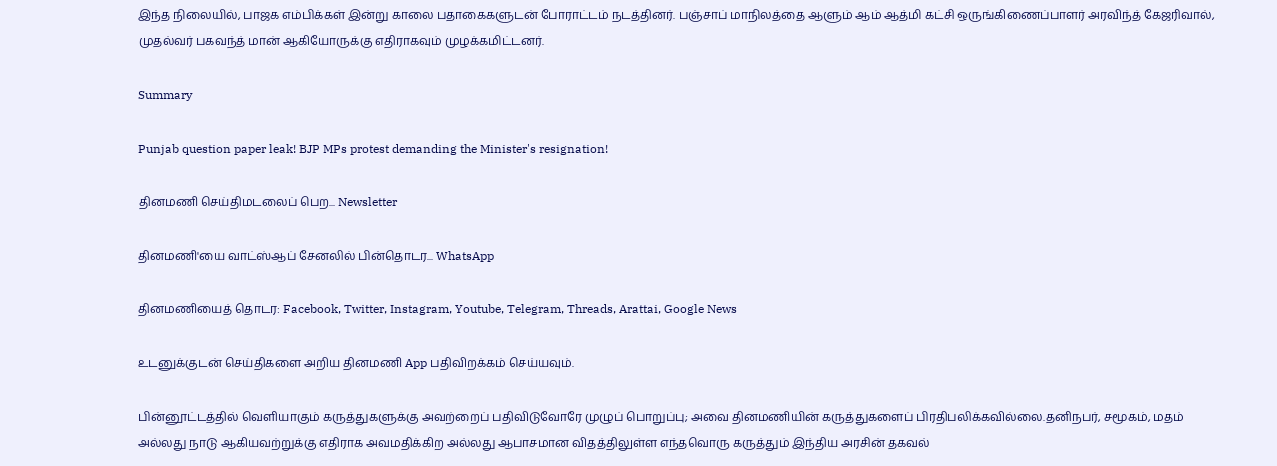இந்த நிலையில், பாஜக எம்பிக்கள் இன்று காலை பதாகைகளுடன் போராட்டம் நடத்தினர். பஞ்சாப் மாநிலத்தை ஆளும் ஆம் ஆத்மி கட்சி ஒருங்கிணைப்பாளர் அரவிந்த் கேஜரிவால், முதல்வர் பகவந்த் மான் ஆகியோருக்கு எதிராகவும் முழக்கமிட்டனர்.

Summary

Punjab question paper leak! BJP MPs protest demanding the Minister's resignation!

தினமணி செய்திமடலைப் பெற... Newsletter

தினமணி'யை வாட்ஸ்ஆப் சேனலில் பின்தொடர... WhatsApp

தினமணியைத் தொடர: Facebook, Twitter, Instagram, Youtube, Telegram, Threads, Arattai, Google News

உடனுக்குடன் செய்திகளை அறிய தினமணி App பதிவிறக்கம் செய்யவும்.

பின்னூட்டத்தில் வெளியாகும் கருத்துகளுக்கு அவற்றைப் பதிவிடுவோரே முழுப் பொறுப்பு; அவை தினமணியின் கருத்துகளைப் பிரதிபலிக்கவில்லை.தனிநபர், சமூகம், மதம் அல்லது நாடு ஆகியவற்றுக்கு எதிராக அவமதிக்கிற அல்லது ஆபாசமான விதத்திலுள்ள எந்தவொரு கருத்தும் இந்திய அரசின் தகவல்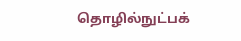தொழில்நுட்பக்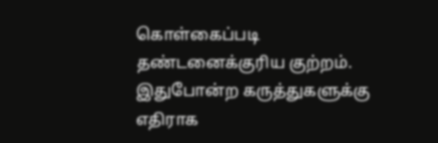கொள்கைப்படி தண்டனைக்குரிய குற்றம். இதுபோன்ற கருத்துகளுக்கு எதிராக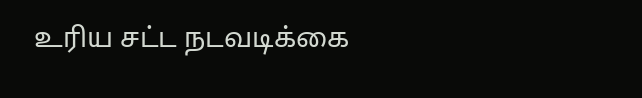உரிய சட்ட நடவடிக்கை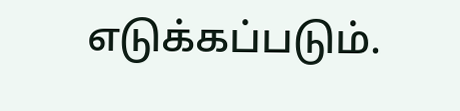எடுக்கப்படும்.